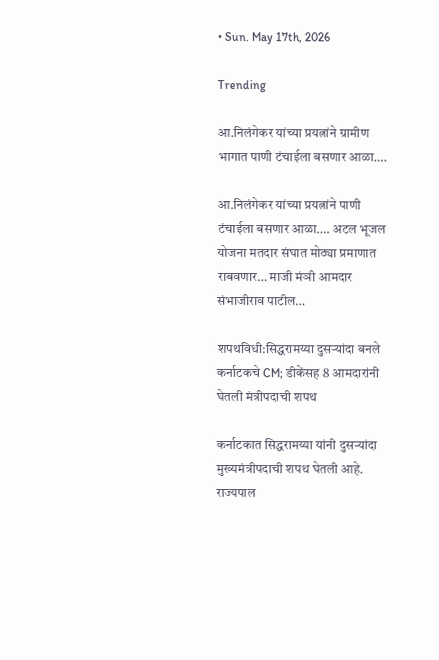• Sun. May 17th, 2026

Trending

आ.निलंगेकर यांच्या प्रयत्नांने ग्रामीण भागात पाणी टंचाईला बसणार आळा….

आ.निलंगेकर यांच्या प्रयत्नांने पाणी टंचाईला बसणार आळा…. अटल भूजल योजना मतदार संघात मोठ्या प्रमाणात राबवणार… माजी मंञी आमदार संभाजीराव पाटील…

शपथविधी:सिद्धरामय्या दुसऱ्यांदा बनले कर्नाटकचे CM; डीकेंसह 8 आमदारांनी घेतली मंत्रीपदाची शपथ

कर्नाटकात सिद्धरामय्या यांनी दुसऱ्यांदा मुख्यमंत्रीपदाची शपथ घेतली आहे. राज्यपाल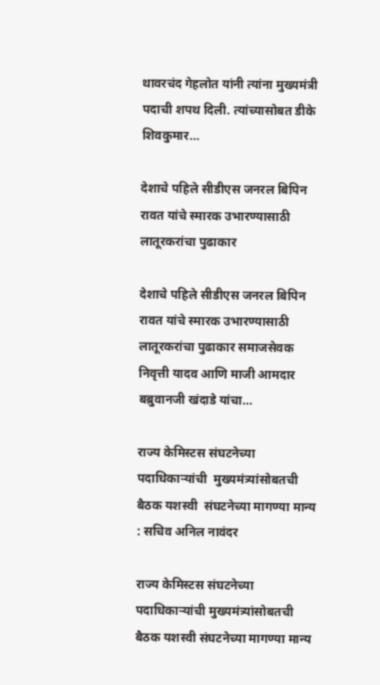थावरचंद गेहलोत यांनी त्यांना मुख्यमंत्री पदाची शपथ दिली. त्यांच्यासोबत डीके शिवकुमार…

देशाचे पहिले सीडीएस जनरल बिपिन रावत यांचे स्मारक उभारण्यासाठी लातूरकरांचा पुढाकार

देशाचे पहिले सीडीएस जनरल बिपिन रावत यांचे स्मारक उभारण्यासाठी लातूरकरांचा पुढाकार समाजसेवक निवृत्ती यादव आणि माजी आमदार बब्रुवानजी खंदाडे यांचा…

राज्य केमिस्टस संघटनेच्या पदाधिकाऱ्यांची  मुख्यमंत्र्यांसोबतची बैठक यशस्वी  संघटनेच्या मागण्या मान्य : सचिव अनिल नावंदर

राज्य केमिस्टस संघटनेच्या पदाधिकाऱ्यांची मुख्यमंत्र्यांसोबतची बैठक यशस्वी संघटनेच्या मागण्या मान्य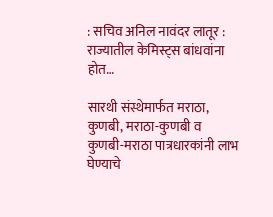: सचिव अनिल नावंदर लातूर : राज्यातील केमिस्ट्स बांधवांना होत…

सारथी संस्थेमार्फत मराठा, कुणबी, मराठा-कुणबी व कुणबी-मराठा पात्रधारकांनी लाभ घेण्याचे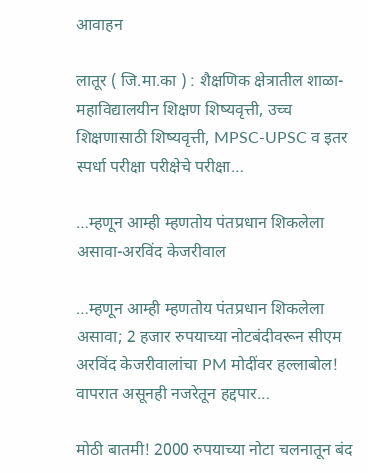आवाहन

लातूर ( जि.मा.का ) : शैक्षणिक क्षेत्रातील शाळा-महाविद्यालयीन शिक्षण शिष्यवृत्ती, उच्च शिक्षणासाठी शिष्यवृत्ती, MPSC-UPSC व इतर स्पर्धा परीक्षा परीक्षेचे परीक्षा…

…म्हणून आम्ही म्हणतोय पंतप्रधान शिकलेला असावा-अरविंद केजरीवाल

…म्हणून आम्ही म्हणतोय पंतप्रधान शिकलेला असावा; 2 हजार रुपयाच्या नोटबंदीवरून सीएम अरविंद केजरीवालांचा PM मोदींवर हल्लाबोल! वापरात असूनही नजरेतून हद्दपार…

मोठी बातमी! 2000 रुपयाच्या नोटा चलनातून बंद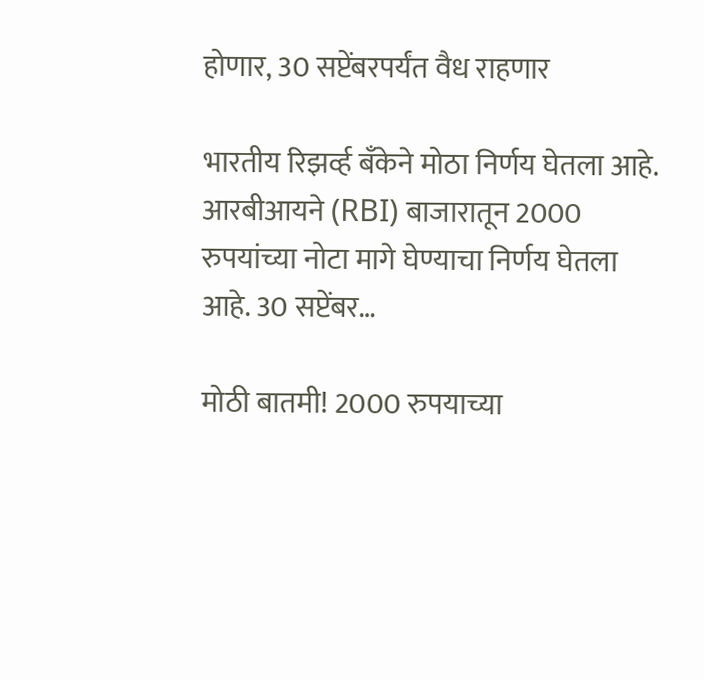होणार, 30 सप्टेंबरपर्यंत वैध राहणार

भारतीय रिझर्व्ह बँकेने मोठा निर्णय घेतला आहे. आरबीआयने (RBI) बाजारातून 2000 रुपयांच्या नोटा मागे घेण्याचा निर्णय घेतला आहे. 30 सप्टेंबर…

मोठी बातमी! 2000 रुपयाच्या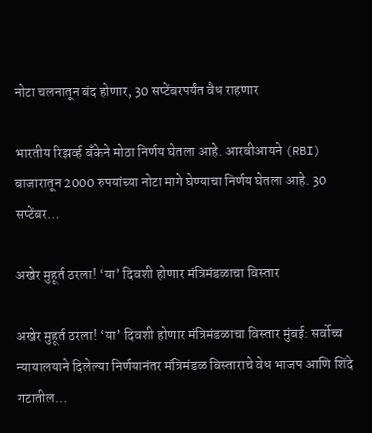नोटा चलनातून बंद होणार, 30 सप्टेंबरपर्यंत वैध राहणार

भारतीय रिझर्व्ह बँकेने मोठा निर्णय घेतला आहे. आरबीआयने (RBI) बाजारातून 2000 रुपयांच्या नोटा मागे घेण्याचा निर्णय घेतला आहे. 30 सप्टेंबर…

अखेर मुहूर्त ठरला! ‘या’ दिवशी होणार मंत्रिमंडळाचा विस्तार

अखेर मुहूर्त ठरला! ‘या’ दिवशी होणार मंत्रिमंडळाचा विस्तार मुंबई: सर्वोच्च न्यायालयाने दिलेल्या निर्णयानंतर मंत्रिमंडळ विस्ताराचे वेध भाजप आणि शिंदे गटातील…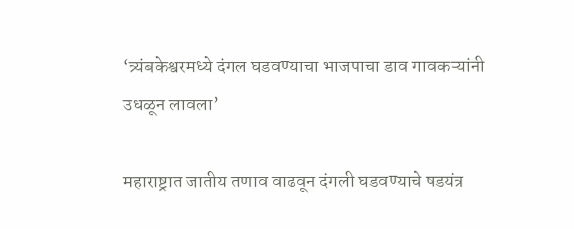‘त्र्यंबकेश्वरमध्ये दंगल घडवण्याचा भाजपाचा डाव गावकऱ्यांनी उधळून लावला’

महाराष्ट्रात जातीय तणाव वाढवून दंगली घडवण्याचे षडयंत्र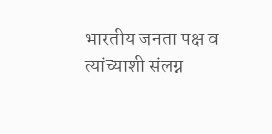भारतीय जनता पक्ष व त्यांच्याशी संलग्न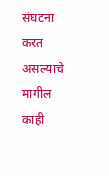संघटना करत असल्याचे मागील काही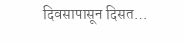दिवसापासून दिसत…